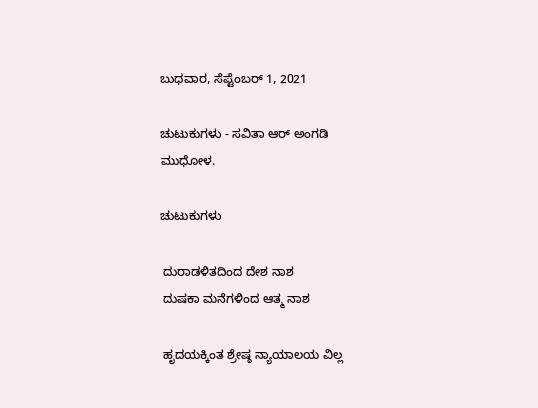ಬುಧವಾರ, ಸೆಪ್ಟೆಂಬರ್ 1, 2021

ಚುಟುಕುಗಳು - ಸವಿತಾ ಆರ್ ಅಂಗಡಿ ಮುಧೋಳ.

ಚುಟುಕುಗಳು

 ದುರಾಡಳಿತದಿಂದ ದೇಶ ನಾಶ
 ದುಷಕಾ ಮನೆಗಳಿಂದ ಆತ್ಮ ನಾಶ

 ಹೃದಯಕ್ಕಿಂತ ಶ್ರೇಷ್ಠ ನ್ಯಾಯಾಲಯ ವಿಲ್ಲ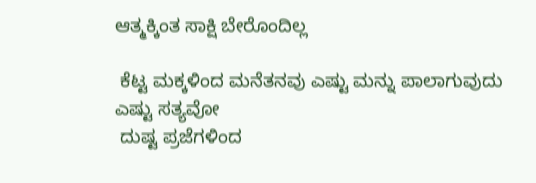ಆತ್ಮಕ್ಕಿಂತ ಸಾಕ್ಷಿ ಬೇರೊಂದಿಲ್ಲ

 ಕೆಟ್ಟ ಮಕ್ಕಳಿಂದ ಮನೆತನವು ಎಷ್ಟು ಮನ್ನು ಪಾಲಾಗುವುದು ಎಷ್ಟು ಸತ್ಯವೋ
 ದುಷ್ಟ ಪ್ರಜೆಗಳಿಂದ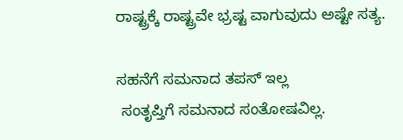ರಾಷ್ಟ್ರಕ್ಕೆ ರಾಷ್ಟ್ರವೇ ಭ್ರಷ್ಟ ವಾಗುವುದು ಅಷ್ಟೇ ಸತ್ಯ.

ಸಹನೆಗೆ ಸಮನಾದ ತಪಸ್ ಇಲ್ಲ
 ಸಂತೃಪ್ತಿಗೆ ಸಮನಾದ ಸಂತೋಷವಿಲ್ಲ.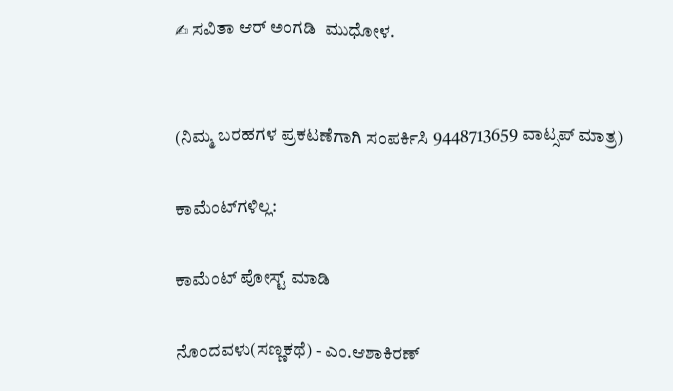✍ ಸವಿತಾ ಆರ್ ಅಂಗಡಿ  ಮುಧೋಳ.


(ನಿಮ್ಮ ಬರಹಗಳ ಪ್ರಕಟಣೆಗಾಗಿ ಸಂಪರ್ಕಿಸಿ 9448713659 ವಾಟ್ಸಪ್ ಮಾತ್ರ)

ಕಾಮೆಂಟ್‌ಗಳಿಲ್ಲ:

ಕಾಮೆಂಟ್‌‌ ಪೋಸ್ಟ್‌ ಮಾಡಿ

ನೊಂದವಳು(ಸಣ್ಣಕಥೆ) - ಎಂ.ಆಶಾಕಿರಣ್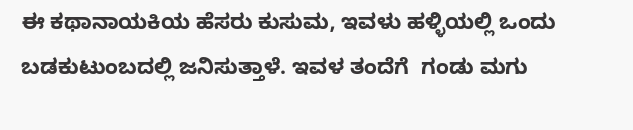ಈ ಕಥಾನಾಯಕಿಯ ಹೆಸರು ಕುಸುಮ, ಇವಳು ಹಳ್ಳಿಯಲ್ಲಿ ಒಂದು ಬಡಕುಟುಂಬದಲ್ಲಿ ಜನಿಸುತ್ತಾಳೆ. ಇವಳ ತಂದೆಗೆ  ಗಂಡು ಮಗು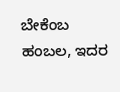ಬೇಕೆಂಬ ಹಂಬಲ, ಇದರ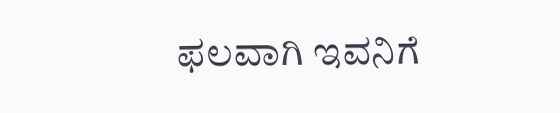ಫಲವಾಗಿ ಇವನಿಗೆ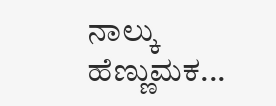ನಾಲ್ಕು ಹೆಣ್ಣುಮಕ...